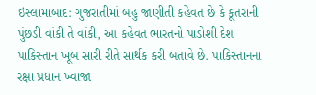ઇસ્લામાબાદ: ગુજરાતીમાં બહુ જાણીતી કહેવત છે કે કૂતરાની પુંછડી વાંકી તે વાંકી, આ કહેવત ભારતનો પાડોશી દેશ પાકિસ્તાન ખૂબ સારી રીતે સાર્થક કરી બતાવે છે. પાકિસ્તાનના રક્ષા પ્રધાન ખ્વાજા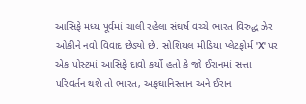આસિફે મધ્ય પૂર્વમાં ચાલી રહેલા સંઘર્ષ વચ્ચે ભારત વિરુદ્ધ ઝેર ઓકીને નવો વિવાદ છેડ્યો છે. સોશિયલ મીડિયા પ્લેટફોર્મ 'X' પર એક પોસ્ટમાં આસિફે દાવો કર્યો હતો કે જો ઈરાનમાં સત્તા પરિવર્તન થશે તો ભારત, અફઘાનિસ્તાન અને ઈરાન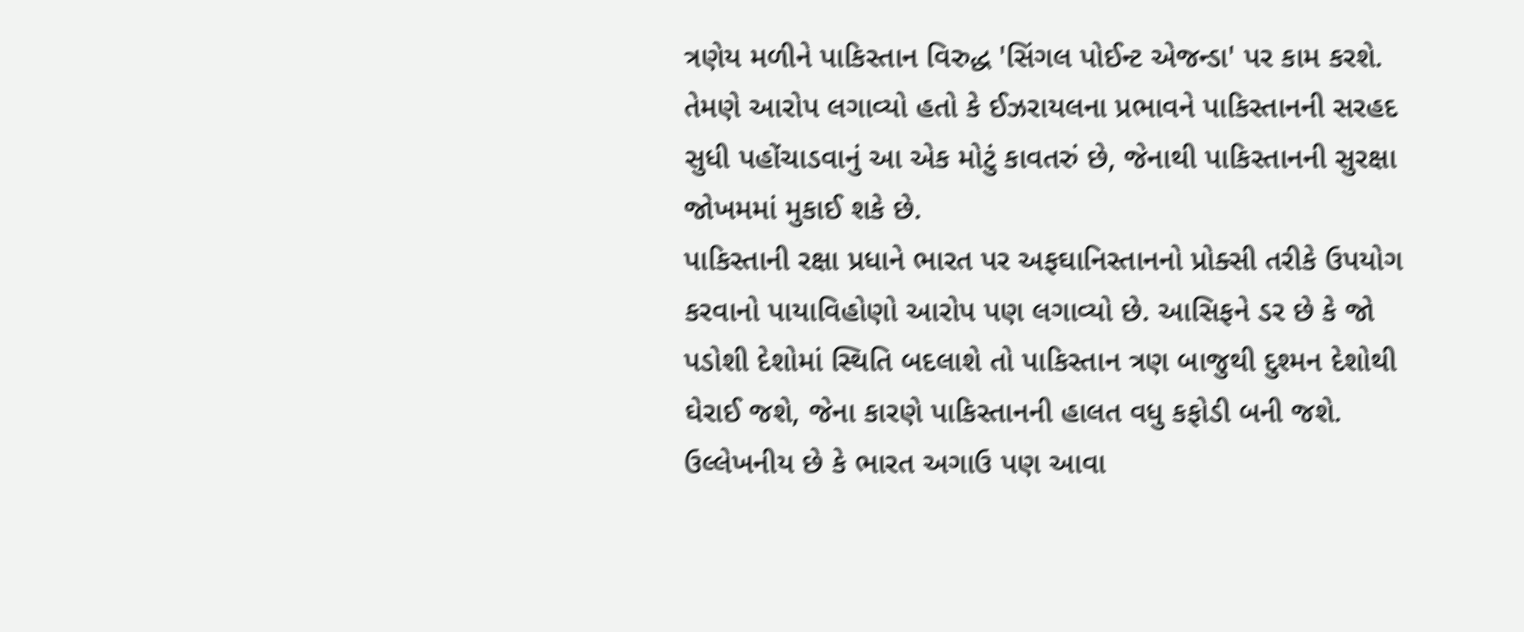ત્રણેય મળીને પાકિસ્તાન વિરુદ્ધ 'સિંગલ પોઈન્ટ એજન્ડા' પર કામ કરશે. તેમણે આરોપ લગાવ્યો હતો કે ઈઝરાયલના પ્રભાવને પાકિસ્તાનની સરહદ સુધી પહોંચાડવાનું આ એક મોટું કાવતરું છે, જેનાથી પાકિસ્તાનની સુરક્ષા જોખમમાં મુકાઈ શકે છે.
પાકિસ્તાની રક્ષા પ્રધાને ભારત પર અફઘાનિસ્તાનનો પ્રોક્સી તરીકે ઉપયોગ કરવાનો પાયાવિહોણો આરોપ પણ લગાવ્યો છે. આસિફને ડર છે કે જો પડોશી દેશોમાં સ્થિતિ બદલાશે તો પાકિસ્તાન ત્રણ બાજુથી દુશ્મન દેશોથી ઘેરાઈ જશે, જેના કારણે પાકિસ્તાનની હાલત વધુ કફોડી બની જશે. ઉલ્લેખનીય છે કે ભારત અગાઉ પણ આવા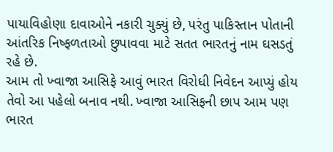પાયાવિહોણા દાવાઓને નકારી ચુક્યું છે, પરંતુ પાકિસ્તાન પોતાની આંતરિક નિષ્ફળતાઓ છુપાવવા માટે સતત ભારતનું નામ ઘસડતું રહે છે.
આમ તો ખ્વાજા આસિફે આવું ભારત વિરોધી નિવેદન આપ્યું હોય તેવો આ પહેલો બનાવ નથી. ખ્વાજા આસિફની છાપ આમ પણ ભારત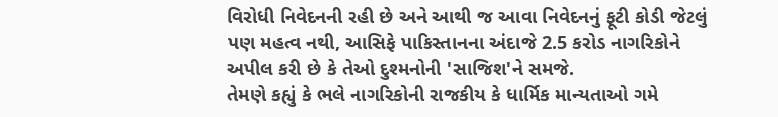વિરોધી નિવેદનની રહી છે અને આથી જ આવા નિવેદનનું ફૂટી કોડી જેટલું પણ મહત્વ નથી, આસિફે પાકિસ્તાનના અંદાજે 2.5 કરોડ નાગરિકોને અપીલ કરી છે કે તેઓ દુશ્મનોની 'સાજિશ'ને સમજે.
તેમણે કહ્યું કે ભલે નાગરિકોની રાજકીય કે ધાર્મિક માન્યતાઓ ગમે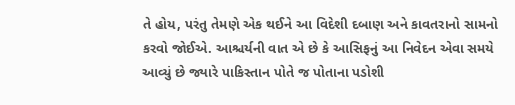તે હોય, પરંતુ તેમણે એક થઈને આ વિદેશી દબાણ અને કાવતરાનો સામનો કરવો જોઈએ. આશ્ચર્યની વાત એ છે કે આસિફનું આ નિવેદન એવા સમયે આવ્યું છે જ્યારે પાકિસ્તાન પોતે જ પોતાના પડોશી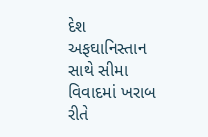દેશ અફઘાનિસ્તાન સાથે સીમા વિવાદમાં ખરાબ રીતે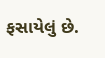ફસાયેલું છે.